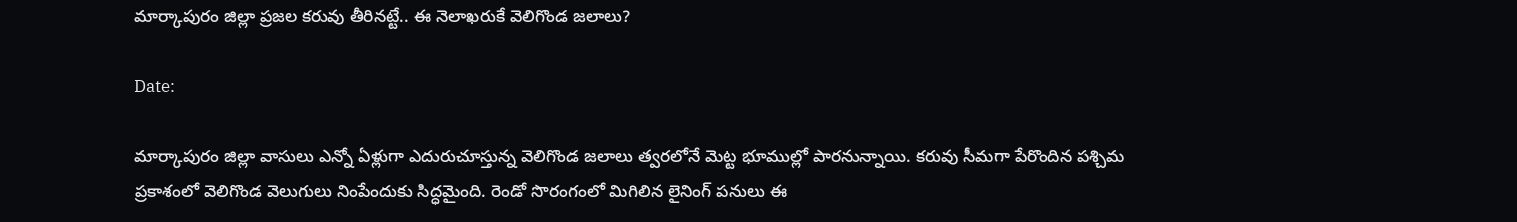మార్కాపురం జిల్లా ప్రజల కరువు తీరినట్టే.. ఈ నెలాఖరుకే వెలిగొండ జలాలు?

Date:

మార్కాపురం జిల్లా వాసులు ఎన్నో ఏళ్లుగా ఎదురుచూస్తున్న వెలిగొండ జలాలు త్వరలోనే మెట్ట భూముల్లో పారనున్నాయి. కరువు సీమగా పేరొందిన పశ్చిమ ప్రకాశంలో వెలిగొండ వెలుగులు నింపేందుకు సిద్ధమైంది. రెండో సొరంగంలో మిగిలిన లైనింగ్ పనులు ఈ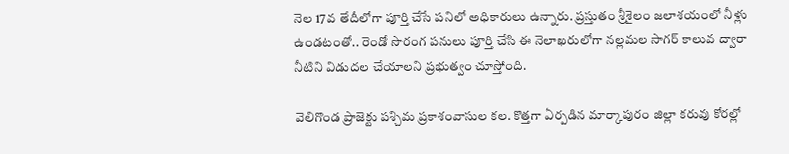నెల 17వ తేదీలోగా పూర్తి చేసే పనిలో అధికారులు ఉన్నారు. ప్రస్తుతం శ్రీశైలం జలాశయంలో నీళ్లు ఉండటంతో.. రెండో సొరంగ పనులు పూర్తి చేసి ఈ నెలాఖరులోగా నల్లమల సాగర్ కాలువ ద్వారా నీటిని విడుదల చేయాలని ప్రభుత్వం చూస్తోంది.

వెలిగొండ ప్రాజెక్టు పశ్చిమ ప్రకాశంవాసుల కల. కొత్తగా ఏర్పడిన మార్కాపురం జిల్లా కరువు కోరల్లో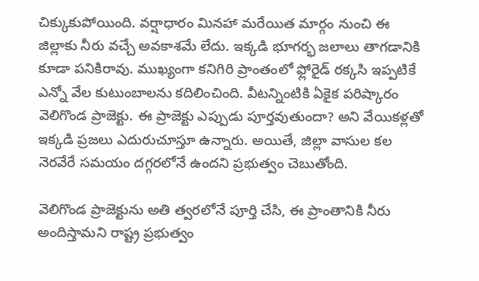చిక్కుకుపోయింది. వర్షాధారం మినహా మరేయిత మార్గం నుంచి ఈ జిల్లాకు నీరు వచ్చే అవకాశమే లేదు. ఇక్కడి భూగర్భ జలాలు తాగడానికి కూడా పనికిరావు. ముఖ్యంగా కనిగిరి ప్రాంతంలో ఫ్లోరైడ్ రక్కసి ఇప్పటికే ఎన్నో వేల కుటుంబాలను కదిలించింది. వీటన్నింటికి ఏకైక పరిష్కారం వెలిగొండ ప్రాజెక్టు. ఈ ప్రాజెక్టు ఎప్పుడు పూర్తవుతుందా? అని వేయికళ్లతో ఇక్కడి ప్రజలు ఎదురుచూస్తూ ఉన్నారు. అయితే, జిల్లా వాసుల కల నెరవేరే సమయం దగ్గరలోనే ఉందని ప్రభుత్వం చెబుతోంది.

వెలిగొండ ప్రాజెక్టును అతి త్వరలోనే పూర్తి చేసి, ఈ ప్రాంతానికి నీరు అందిస్తామని రాష్ట్ర ప్రభుత్వం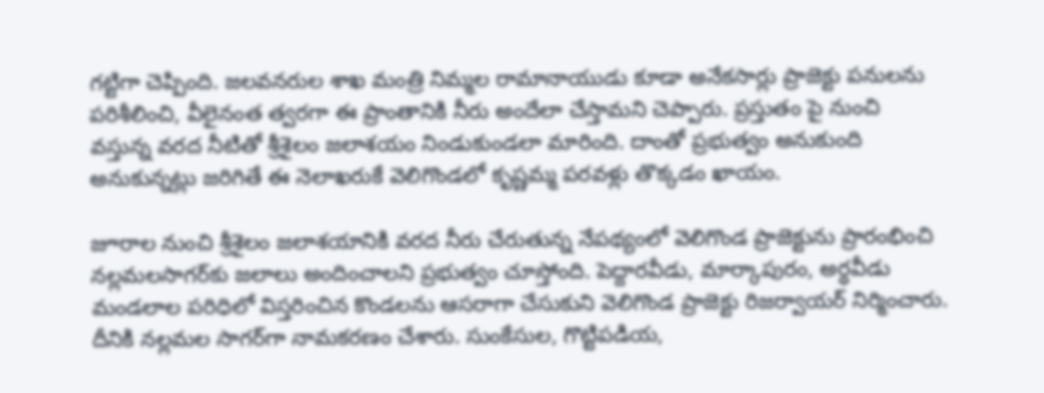గట్టిగా చెప్పింది. జలవనరుల శాఖ మంత్రి నిమ్మల రామానాయుడు కూడా అనేకసార్లు ప్రాజెక్టు పనులను పరిశీలించి, వీలైనంత త్వరగా ఈ ప్రాంతానికి నీరు అందేలా చేస్తామని చెప్పారు. ప్రస్తుతం పై నుంచి వస్తున్న వరద నీటితో శ్రీశైలం జలాశయం నిండుకుండలా మారింది. దాంతో ప్రభుత్వం అనుకుంది అనుకున్నట్లు జరిగితే ఈ నెలాఖరుకే వెలిగొండలో కృష్ణమ్మ పరవళ్లు తొక్కడం ఖాయం.

జూరాల నుంచి శ్రీశైలం జలాశయానికి వరద నీరు చేరుతున్న నేపథ్యంలో వెలిగొండ ప్రాజెక్టును ప్రారంభించి నల్లమలసాగర్‌కు జలాలు అందించాలని ప్రభుత్వం చూస్తోంది. పెద్దారవీడు, మార్కాపురం, అర్ధవీడు మండలాల పరిధిలో విస్తరించిన కొండలను ఆసరాగా చేసుకుని వెలిగొండ ప్రాజెక్టు రిజర్వాయర్ నిర్మించారు. దీనికి నల్లమల సాగర్‌గా నామకరణం చేశారు. సుంకేసుల, గొట్టిపడియ,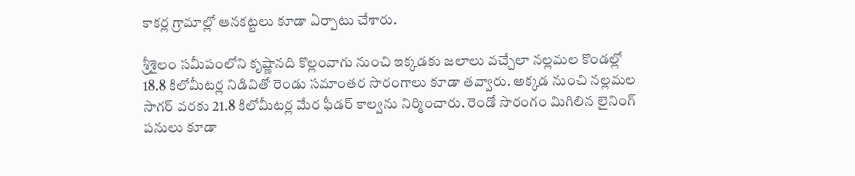కాకర్ల గ్రామాల్లో ఆనకట్టలు కూడా ఏర్పాటు చేశారు.

శ్రీశైలం సమీపంలోని కృష్ణానది కొల్లంవాగు నుంచి ఇక్కడకు జలాలు వచ్చేలా నల్లమల కొండల్లో 18.8 కిలోమీటర్ల నిడివితో రెండు సమాంతర సొరంగాలు కూడా తవ్వారు. అక్కడ నుంచి నల్లమల సాగర్ వరకు 21.8 కిలోమీటర్ల మేర ఫీడర్ కాల్వను నిర్మించారు. రెండో సొరంగం మిగిలిన లైనింగ్ పనులు కూడా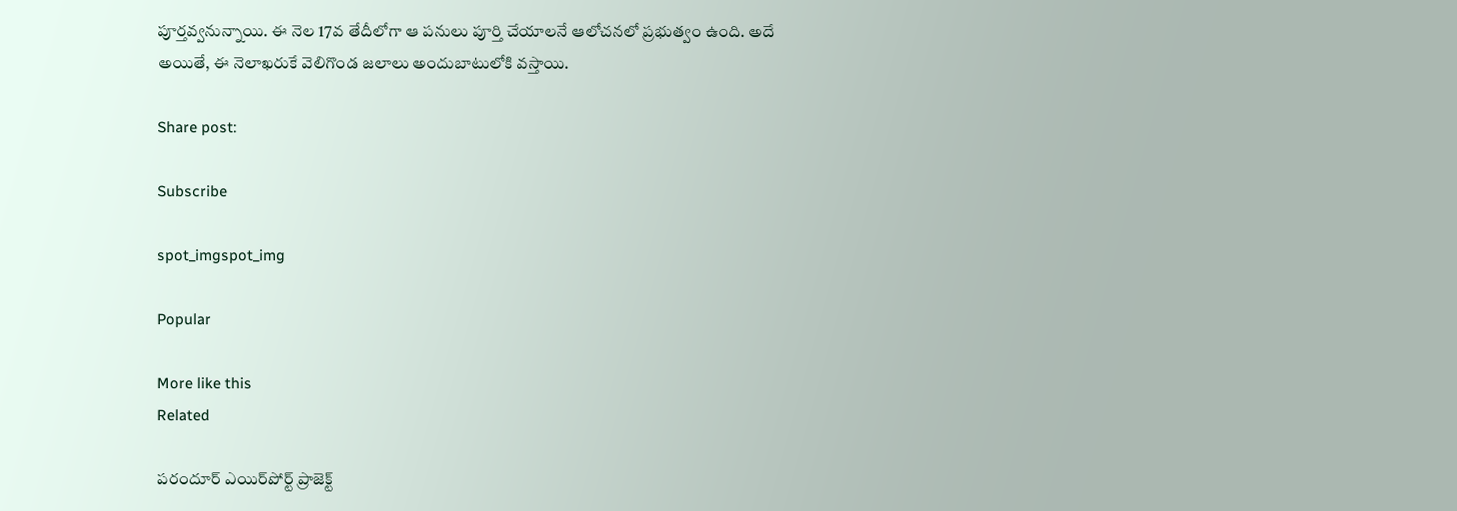పూర్తవ్వనున్నాయి. ఈ నెల 17వ తేదీలోగా ఆ పనులు పూర్తి చేయాలనే ఆలోచనలో ప్రభుత్వం ఉంది. అదే అయితే, ఈ నెలాఖరుకే వెలిగొండ జలాలు అందుబాటులోకి వస్తాయి.

Share post:

Subscribe

spot_imgspot_img

Popular

More like this
Related

పరందూర్ ఎయిర్‌పోర్ట్ ప్రాజెక్ట్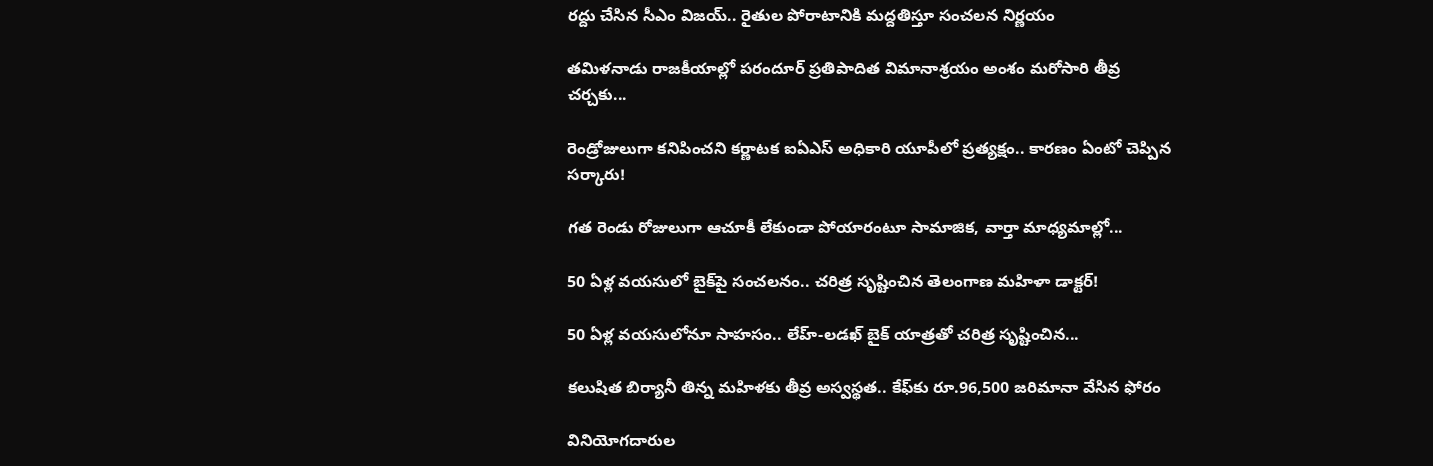రద్దు చేసిన సీఎం విజయ్.. రైతుల పోరాటానికి మద్దతిస్తూ సంచలన నిర్ణయం

తమిళనాడు రాజకీయాల్లో పరందూర్ ప్రతిపాదిత విమానాశ్రయం అంశం మరోసారి తీవ్ర చర్చకు...

రెండ్రోజులుగా కనిపించని కర్ణాటక ఐఏఎస్ అధికారి యూపీలో ప్రత్యక్షం.. కారణం ఏంటో చెప్పిన సర్కారు!

గత రెండు రోజులుగా ఆచూకీ లేకుండా పోయారంటూ సామాజిక, వార్తా మాధ్యమాల్లో...

50 ఏళ్ల వయసులో బైక్‌పై సంచలనం.. చరిత్ర సృష్టించిన తెలంగాణ మహిళా డాక్టర్!

50 ఏళ్ల వయసులోనూ సాహసం.. లేహ్-లడఖ్ బైక్ యాత్రతో చరిత్ర సృష్టించిన...

కలుషిత బిర్యానీ తిన్న మహిళకు తీవ్ర అస్వస్థత.. కేఫ్‌కు రూ.96,500 జరిమానా వేసిన ఫోరం

వినియోగదారుల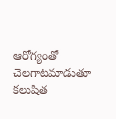ఆరోగ్యంతో చెలగాటమాడుతూ కలుషిత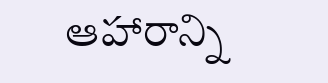ఆహారాన్ని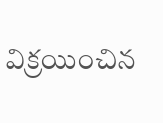విక్రయించిన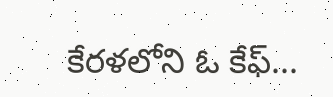కేరళలోని ఓ కేఫ్...